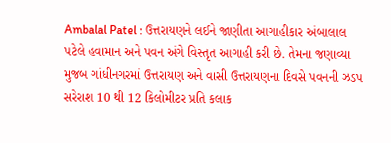Ambalal Patel : ઉત્તરાયણને લઈને જાણીતા આગાહીકાર અંબાલાલ પટેલે હવામાન અને પવન અંગે વિસ્તૃત આગાહી કરી છે. તેમના જણાવ્યા મુજબ ગાંધીનગરમાં ઉત્તરાયણ અને વાસી ઉત્તરાયણના દિવસે પવનની ઝડપ સરેરાશ 10 થી 12 કિલોમીટર પ્રતિ કલાક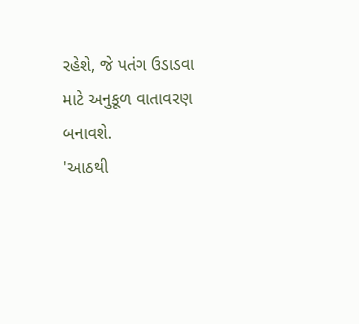રહેશે, જે પતંગ ઉડાડવા માટે અનુકૂળ વાતાવરણ બનાવશે.
'આઠથી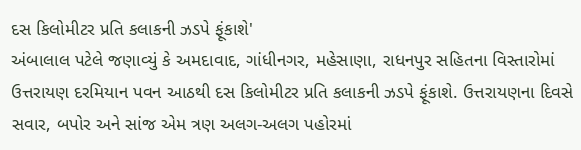દસ કિલોમીટર પ્રતિ કલાકની ઝડપે ફૂંકાશે'
અંબાલાલ પટેલે જણાવ્યું કે અમદાવાદ, ગાંધીનગર, મહેસાણા, રાધનપુર સહિતના વિસ્તારોમાં ઉત્તરાયણ દરમિયાન પવન આઠથી દસ કિલોમીટર પ્રતિ કલાકની ઝડપે ફૂંકાશે. ઉત્તરાયણના દિવસે સવાર, બપોર અને સાંજ એમ ત્રણ અલગ-અલગ પહોરમાં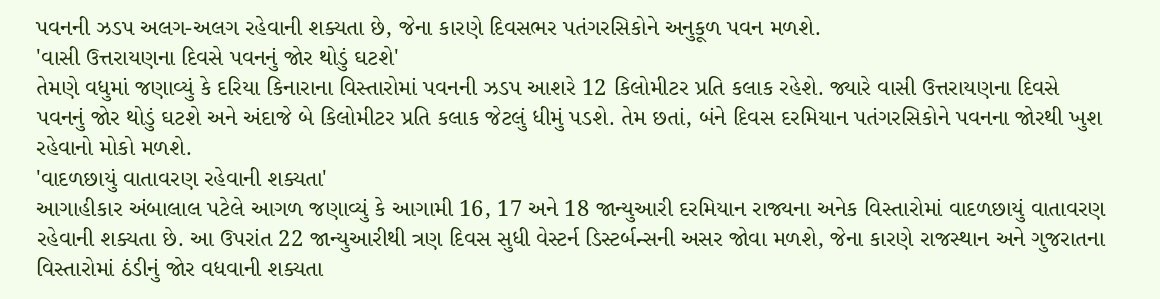પવનની ઝડપ અલગ-અલગ રહેવાની શક્યતા છે, જેના કારણે દિવસભર પતંગરસિકોને અનુકૂળ પવન મળશે.
'વાસી ઉત્તરાયણના દિવસે પવનનું જોર થોડું ઘટશે'
તેમણે વધુમાં જણાવ્યું કે દરિયા કિનારાના વિસ્તારોમાં પવનની ઝડપ આશરે 12 કિલોમીટર પ્રતિ કલાક રહેશે. જ્યારે વાસી ઉત્તરાયણના દિવસે પવનનું જોર થોડું ઘટશે અને અંદાજે બે કિલોમીટર પ્રતિ કલાક જેટલું ધીમું પડશે. તેમ છતાં, બંને દિવસ દરમિયાન પતંગરસિકોને પવનના જોરથી ખુશ રહેવાનો મોકો મળશે.
'વાદળછાયું વાતાવરણ રહેવાની શક્યતા'
આગાહીકાર અંબાલાલ પટેલે આગળ જણાવ્યું કે આગામી 16, 17 અને 18 જાન્યુઆરી દરમિયાન રાજ્યના અનેક વિસ્તારોમાં વાદળછાયું વાતાવરણ રહેવાની શક્યતા છે. આ ઉપરાંત 22 જાન્યુઆરીથી ત્રણ દિવસ સુધી વેસ્ટર્ન ડિસ્ટર્બન્સની અસર જોવા મળશે, જેના કારણે રાજસ્થાન અને ગુજરાતના વિસ્તારોમાં ઠંડીનું જોર વધવાની શક્યતા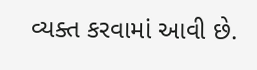વ્યક્ત કરવામાં આવી છે.